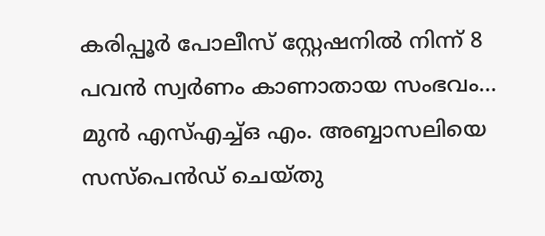കരിപ്പൂർ പോലീസ് സ്റ്റേഷനിൽ നിന്ന് 8 പവൻ സ്വർണം കാണാതായ സംഭവം… മുൻ എസ്എച്ച്ഒ എം. അബ്ബാസലിയെ സസ്പെൻഡ് ചെയ്തു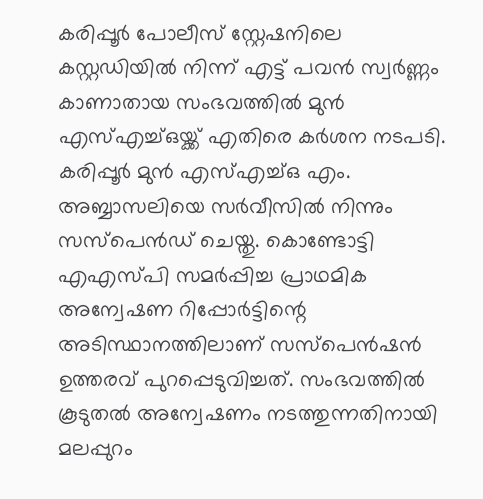കരിപ്പൂർ പോലീസ് സ്റ്റേഷനിലെ കസ്റ്റഡിയിൽ നിന്ന് എട്ട് പവൻ സ്വർണ്ണം കാണാതായ സംഭവത്തിൽ മുൻ എസ്എച്ച്ഒയ്ക്ക് എതിരെ കർശന നടപടി. കരിപ്പൂർ മുൻ എസ്എച്ച്ഒ എം. അബ്ബാസലിയെ സർവീസിൽ നിന്നും സസ്പെൻഡ് ചെയ്തു. കൊണ്ടോട്ടി എഎസ്പി സമർപ്പിച്ച പ്രാഥമിക അന്വേഷണ റിപ്പോർട്ടിന്റെ അടിസ്ഥാനത്തിലാണ് സസ്പെൻഷൻ ഉത്തരവ് പുറപ്പെടുവിച്ചത്. സംഭവത്തിൽ കൂടുതൽ അന്വേഷണം നടത്തുന്നതിനായി മലപ്പുറം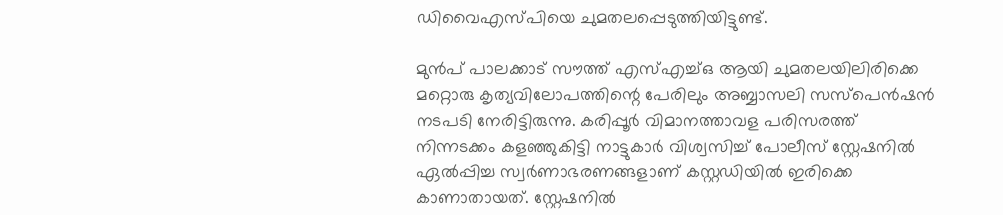ഡിവൈഎസ്പിയെ ചുമതലപ്പെടുത്തിയിട്ടുണ്ട്.

മുൻപ് പാലക്കാട് സൗത്ത് എസ്എച്ച്ഒ ആയി ചുമതലയിലിരിക്കെ മറ്റൊരു കൃത്യവിലോപത്തിന്റെ പേരിലും അബ്ബാസലി സസ്പെൻഷൻ നടപടി നേരിട്ടിരുന്നു. കരിപ്പൂർ വിമാനത്താവള പരിസരത്ത് നിന്നടക്കം കളഞ്ഞുകിട്ടി നാട്ടുകാർ വിശ്വസിച്ച് പോലീസ് സ്റ്റേഷനിൽ ഏൽപ്പിച്ച സ്വർണാഭരണങ്ങളാണ് കസ്റ്റഡിയിൽ ഇരിക്കെ കാണാതായത്. സ്റ്റേഷനിൽ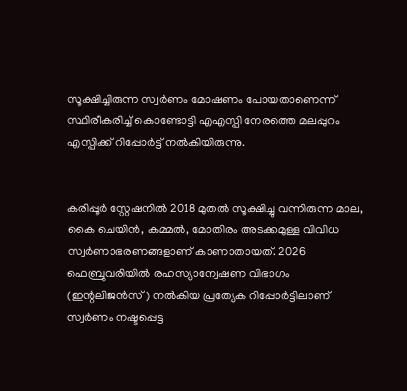സൂക്ഷിച്ചിരുന്ന സ്വർണം മോഷണം പോയതാണെന്ന് സ്ഥിരീകരിച്ച് കൊണ്ടോട്ടി എഎസ്പി നേരത്തെ മലപ്പുറം എസ്പിക്ക് റിപ്പോർട്ട് നൽകിയിരുന്നു.


കരിപ്പൂർ സ്റ്റേഷനിൽ 2018 മുതൽ സൂക്ഷിച്ചു വന്നിരുന്ന മാല, കൈ ചെയിൻ, കമ്മൽ, മോതിരം അടക്കമുള്ള വിവിധ സ്വർണാഭരണങ്ങളാണ് കാണാതായത്. 2026 ഫെബ്രുവരിയിൽ രഹസ്യാന്വേഷണ വിഭാഗം (ഇന്റലിജൻസ്) നൽകിയ പ്രത്യേക റിപ്പോർട്ടിലാണ് സ്വർണം നഷ്ടപ്പെട്ട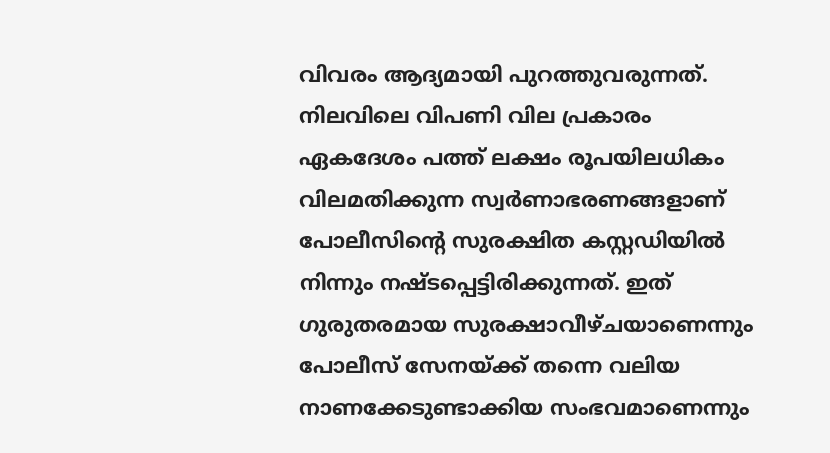വിവരം ആദ്യമായി പുറത്തുവരുന്നത്. നിലവിലെ വിപണി വില പ്രകാരം ഏകദേശം പത്ത് ലക്ഷം രൂപയിലധികം വിലമതിക്കുന്ന സ്വർണാഭരണങ്ങളാണ് പോലീസിന്റെ സുരക്ഷിത കസ്റ്റഡിയിൽ നിന്നും നഷ്ടപ്പെട്ടിരിക്കുന്നത്. ഇത് ഗുരുതരമായ സുരക്ഷാവീഴ്ചയാണെന്നും പോലീസ് സേനയ്ക്ക് തന്നെ വലിയ നാണക്കേടുണ്ടാക്കിയ സംഭവമാണെന്നും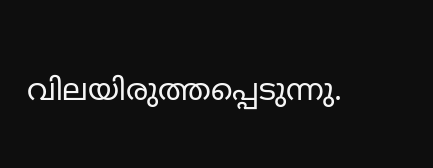വിലയിരുത്തപ്പെടുന്നു.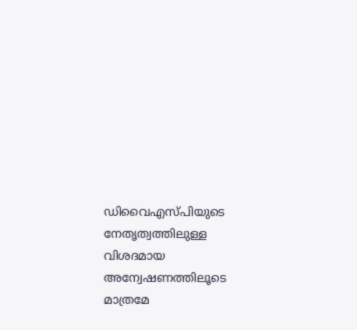ഡിവൈഎസ്പിയുടെ നേതൃത്വത്തിലുള്ള വിശദമായ അന്വേഷണത്തിലൂടെ മാത്രമേ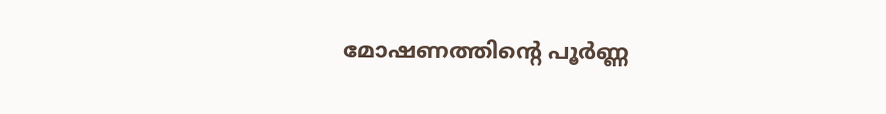മോഷണത്തിന്റെ പൂർണ്ണ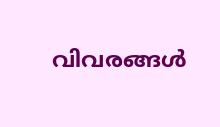വിവരങ്ങൾ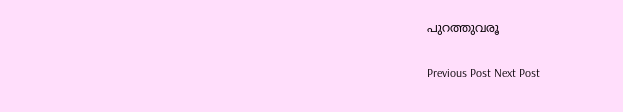പുറത്തുവരൂ

Previous Post Next Post